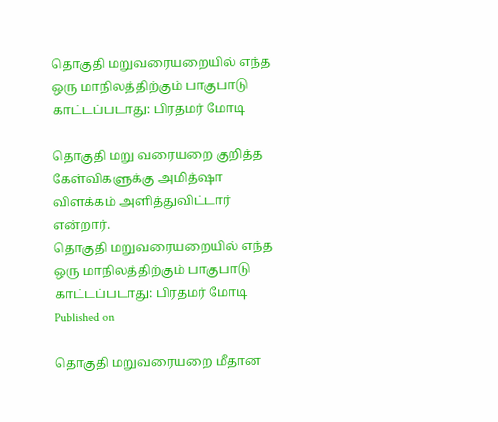தொகுதி மறுவரையறையில் எந்த ஒரு மாநிலத்திற்கும் பாகுபாடு காட்டப்படாது: பிரதமர் மோடி

தொகுதி மறு வரையறை குறித்த கேள்விகளுக்கு அமித்ஷா விளக்கம் அளித்துவிட்டார் என்றார்.
தொகுதி மறுவரையறையில் எந்த ஒரு மாநிலத்திற்கும் பாகுபாடு காட்டப்படாது: பிரதமர் மோடி
Published on

தொகுதி மறுவரையறை மீதான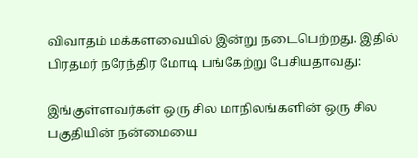விவாதம் மக்களவையில் இன்று நடைபெற்றது. இதில் பிரதமர் நரேந்திர மோடி பங்கேற்று பேசியதாவது:

இங்குள்ளவர்கள் ஒரு சில மாநிலங்களின் ஒரு சில பகுதியின் நன்மையை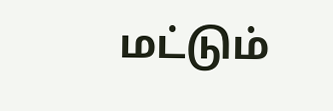மட்டும்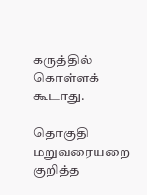கருத்தில் கொள்ளக் கூடாது.

தொகுதி மறுவரையறை குறித்த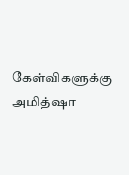கேள்விகளுக்கு அமித்ஷா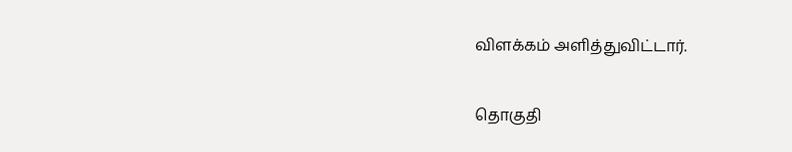விளக்கம் அளித்துவிட்டார்.

தொகுதி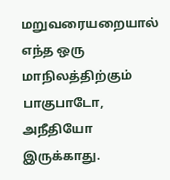மறுவரையறையால் எந்த ஒரு மாநிலத்திற்கும் பாகுபாடோ, அநீதியோ இருக்காது.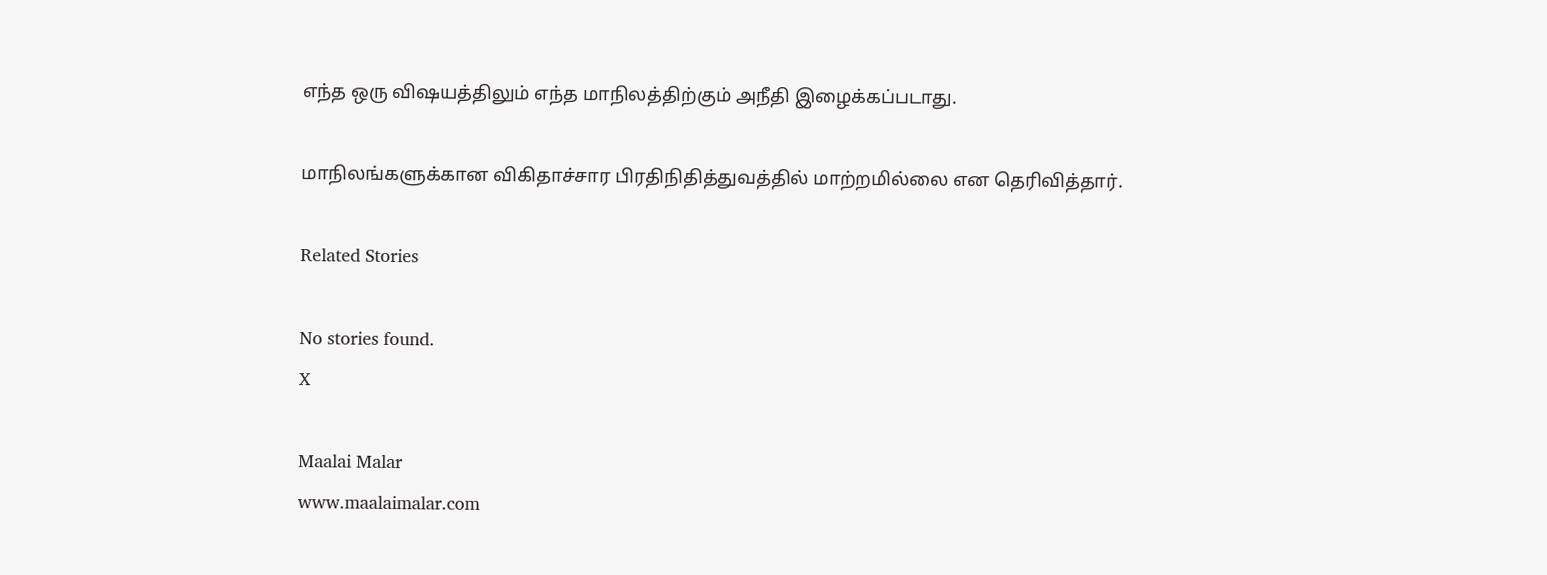எந்த ஒரு விஷயத்திலும் எந்த மாநிலத்திற்கும் அநீதி இழைக்கப்படாது.

மாநிலங்களுக்கான விகிதாச்சார பிரதிநிதித்துவத்தில் மாற்றமில்லை என தெரிவித்தார்.

Related Stories

No stories found.
X

Maalai Malar
www.maalaimalar.com